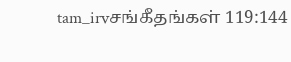tam_irvசங்கீதங்கள் 119:144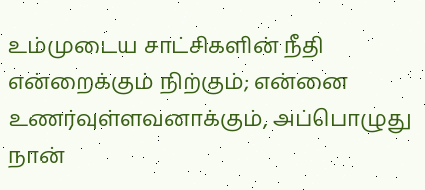உம்முடைய சாட்சிகளின் நீதி என்றைக்கும் நிற்கும்; என்னை உணர்வுள்ளவனாக்கும், அப்பொழுது நான்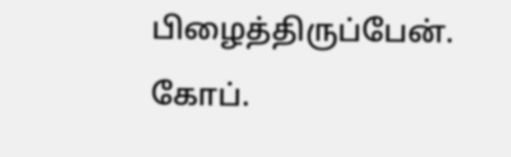பிழைத்திருப்பேன். கோப்.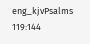eng_kjvPsalms 119:144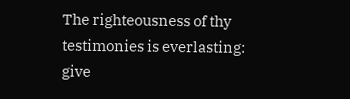The righteousness of thy testimonies is everlasting: give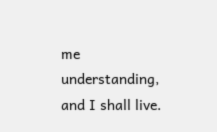me understanding, and I shall live.